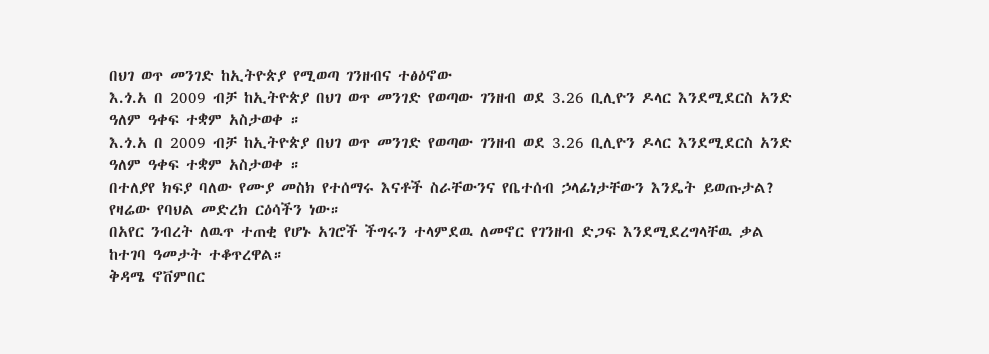በህገ ወጥ መንገድ ከኢትዮጵያ የሚወጣ ገንዘብና ተፅዕኖው
እ.ጎ.አ በ 2009 ብቻ ከኢትዮጵያ በህገ ወጥ መንገድ የወጣው ገንዘብ ወደ 3.26 ቢሊዮን ዶላር እንደሚደርስ አንድ ዓለም ዓቀፍ ተቋም አስታወቀ ።
እ.ጎ.አ በ 2009 ብቻ ከኢትዮጵያ በህገ ወጥ መንገድ የወጣው ገንዘብ ወደ 3.26 ቢሊዮን ዶላር እንደሚደርስ አንድ ዓለም ዓቀፍ ተቋም አስታወቀ ።
በተለያየ ክፍያ ባለው የሙያ መስክ የተሰማሩ እናቶች ስራቸውንና የቤተሰብ ኃላፊነታቸውን እንዴት ይወጡታል? የዛሬው የባህል መድረክ ርዕሳችን ነው።
በአየር ንብረት ለዉጥ ተጠቂ የሆኑ አገሮች ችግሩን ተላምደዉ ለመኖር የገንዘብ ድጋፍ እንደሚደረግላቸዉ ቃል ከተገባ ዓመታት ተቆጥረዋል።
ቅዳሜ ኖቨምበር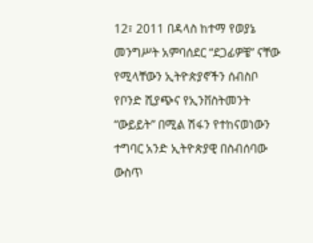12፣ 2011 በዳላስ ከተማ የወያኔ መንግሥት አምባሰደር “ደጋፊዎቼ” ናቸው የሚላቸውን ኢትዮጵያኖችን ሰብስቦ የቦንድ ሺያጭና የኢንቨስትመንት “ውይይት” በሚል ሽፋን የተከናወነውን ተግባር አንድ ኢትዮጵያዊ በስብሰባው ውስጥ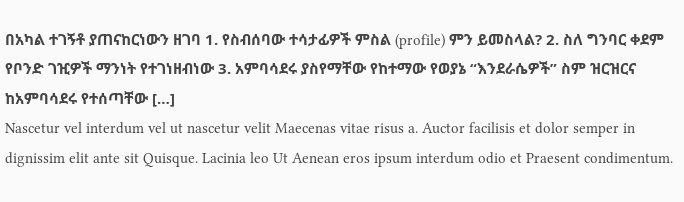በአካል ተገኝቶ ያጠናከርነውን ዘገባ 1. የስብሰባው ተሳታፊዎች ምስል (profile) ምን ይመስላል? 2. ስለ ግንባር ቀደም የቦንድ ገዢዎች ማንነት የተገነዘብነው 3. አምባሳደሩ ያስየማቸው የከተማው የወያኔ “እንደራሴዎች” ስም ዝርዝርና ከአምባሳደሩ የተሰጣቸው […]
Nascetur vel interdum vel ut nascetur velit Maecenas vitae risus a. Auctor facilisis et dolor semper in dignissim elit ante sit Quisque. Lacinia leo Ut Aenean eros ipsum interdum odio et Praesent condimentum.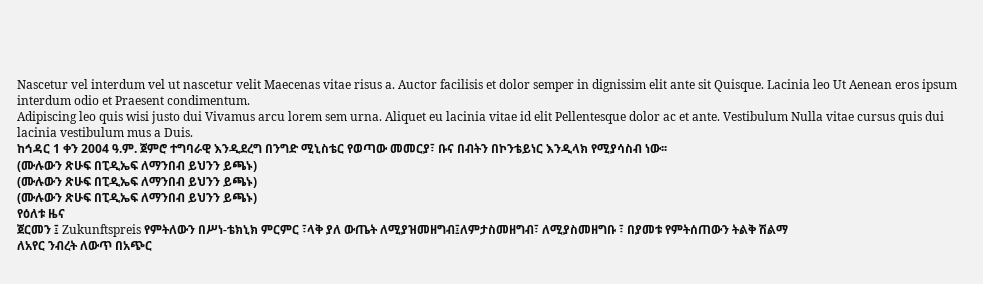Nascetur vel interdum vel ut nascetur velit Maecenas vitae risus a. Auctor facilisis et dolor semper in dignissim elit ante sit Quisque. Lacinia leo Ut Aenean eros ipsum interdum odio et Praesent condimentum.
Adipiscing leo quis wisi justo dui Vivamus arcu lorem sem urna. Aliquet eu lacinia vitae id elit Pellentesque dolor ac et ante. Vestibulum Nulla vitae cursus quis dui lacinia vestibulum mus a Duis.
ከኅዳር 1 ቀን 2004 ዓ.ም. ጀምሮ ተግባራዊ እንዲደረግ በንግድ ሚኒስቴር የወጣው መመርያ፣ ቡና በብትን በኮንቴይነር እንዲላክ የሚያሳስብ ነው፡፡
(ሙሉውን ጽሁፍ በፒዲኤፍ ለማንበብ ይህንን ይጫኑ)
(ሙሉውን ጽሁፍ በፒዲኤፍ ለማንበብ ይህንን ይጫኑ)
(ሙሉውን ጽሁፍ በፒዲኤፍ ለማንበብ ይህንን ይጫኑ)
የዕለቱ ዜና
ጀርመን ፤ Zukunftspreis የምትለውን በሥነ-ቴክኒክ ምርምር ፣ላቅ ያለ ውጤት ለሚያዝመዘግብ፤ለምታስመዘግብ፣ ለሚያስመዘግቡ ፣ በያመቱ የምትሰጠውን ትልቅ ሽልማ
ለአየር ንብረት ለውጥ በአጭር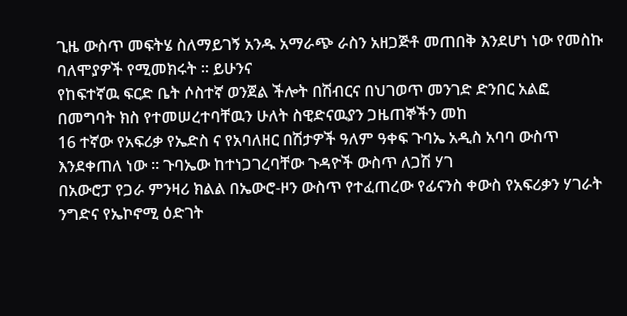ጊዜ ውስጥ መፍትሄ ስለማይገኝ አንዱ አማራጭ ራስን አዘጋጅቶ መጠበቅ እንደሆነ ነው የመስኩ ባለሞያዎች የሚመክሩት ። ይሁንና
የከፍተኛዉ ፍርድ ቤት ሶስተኛ ወንጀል ችሎት በሽብርና በህገወጥ መንገድ ድንበር አልፎ በመግባት ክስ የተመሠረተባቸዉን ሁለት ስዊድናዉያን ጋዜጠኞችን መከ
16 ተኛው የአፍሪቃ የኤድስ ና የአባለዘር በሽታዎች ዓለም ዓቀፍ ጉባኤ አዲስ አባባ ውስጥ እንደቀጠለ ነው ። ጉባኤው ከተነጋገረባቸው ጉዳዮች ውስጥ ለጋሽ ሃገ
በአውሮፓ የጋራ ምንዛሪ ክልል በኤውሮ-ዞን ውስጥ የተፈጠረው የፊናንስ ቀውስ የአፍሪቃን ሃገራት ንግድና የኤኮኖሚ ዕድገት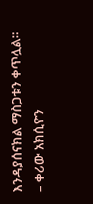እንዳያሰናክል ማስጋቱን ቀጥሏል።
– ቀሪው አክሲዮን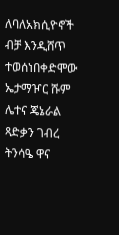ለባለአክሲዮኖች ብቻ እንዲሸጥ ተወሰነበቀድሞው ኤታማዦር ሹም ሌተና ጄኔራል ጻድቃን ገብረ ትንሳዔ ዋና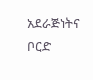አደራጅነትና ቦርድ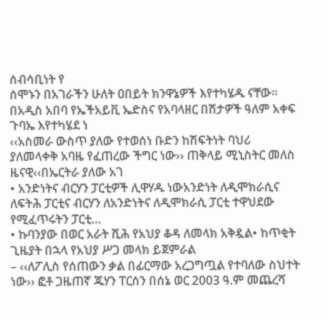ሰብሳቢነት የ
ሰሞኑን በአገራችን ሁለት ዐበይት ክንዋኔዎች እየተካሄዱ ናቸው፡፡ በአዲስ አበባ የኤችአይቪ ኤድስና የአባላዘር በሽታዎች ዓለም አቀፍ ጉባኤ እየተካሄደ ነ
‹‹አስመራ ውስጥ ያለው የተወሰነ ቡድን ከሽፍትነት ባህሪ ያለመላቀቅ አባዜ የፈጠረው ችግር ነው›› ጠቅላይ ሚኒስትር መለስ ዜናዊ‹‹በኤርትራ ያለው አገ
• አንድነትና ብርሃን ፓርቲዎች ሊዋሃዱ ነውአንድነት ለዲሞክራሲና ለፍትሕ ፓርቲና ብርሃን ለአንድነትና ለዲሞክራሲ ፓርቲ ተዋህደው የሚፈጥሩትን ፓርቲ…
• ኩባንያው በወር አራት ሺሕ የአህያ ቆዳ ለመላክ አቅዷል• ከጥቂት ጊዜያት በኋላ የአህያ ሥጋ መላክ ይጀምራል
– ‹‹ለፖሊስ የሰጠውን ቃል በፊርማው አረጋግጧል የተባለው ስህተት ነው›› ፎቶ ጋዜጠኛ ጁሃን ፐርሰን በሰኔ ወር 2003 ዓ.ም መጨረሻ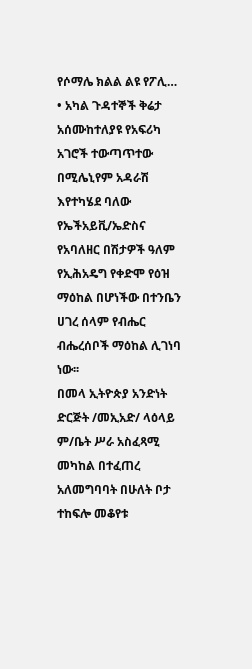የሶማሌ ክልል ልዩ የፖሊ…
• አካል ጉዳተኞች ቅሬታ አሰሙከተለያዩ የአፍሪካ አገሮች ተውጣጥተው በሚሌኒየም አዳራሽ እየተካሄደ ባለው የኤችአይቪ/ኤድስና የአባለዘር በሽታዎች ዓለም
የኢሕአዴግ የቀድሞ የዕዝ ማዕከል በሆነችው በተንቤን ሀገረ ሰላም የብሔር ብሔረሰቦች ማዕከል ሊገነባ ነው፡፡
በመላ ኢትዮጵያ አንድነት ድርጅት /መኢአድ/ ላዕላይ ም/ቤት ሥራ አስፈጻሚ መካከል በተፈጠረ አለመግባባት በሁለት ቦታ ተከፍሎ መቆየቱ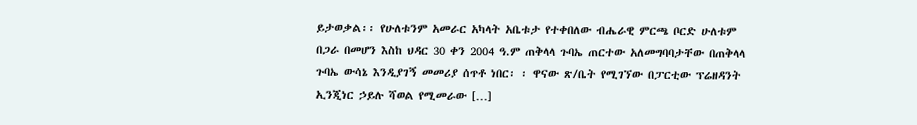ይታወቃል፡፡ የሁለቱንም አመራር አካላት አቤቱታ የተቀበለው ብሔራዊ ምርጫ ቦርድ ሁለቱም በጋራ በመሆን እስከ ህዳር 30 ቀን 2004 ዓ.ም ጠቅላላ ጉባኤ ጠርተው አለመግባባታቸው በጠቅላላ ጉባኤ ውሳኔ እንዲያገኝ መመሪያ ሰጥቶ ነበር፡ ፡ ዋናው ጽ/ቤት የሚገኘው በፓርቲው ፕሬዘዳንት ኢንጂነር ኃይሉ ሻወል የሚመራው […]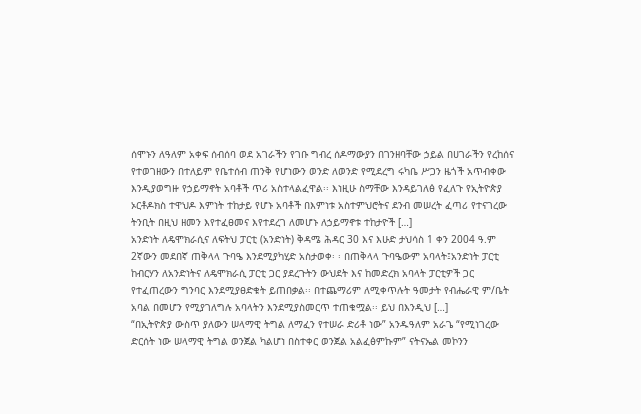ሰሞኑን ለዓለም አቀፍ ሰብሰባ ወደ አገራችን የገቡ ግብረ ሰዶማውያን በገንዘባቸው ኃይል በሀገራችን የረከሰና የተወገዘውን በተለይም የቤተሰብ ጠንቅ የሆነውን ወንድ ለወንድ የሚደረግ ሩካቤ ሥጋን ዜጎች አጥብቀው እንዲያወግዙ የኃይማኖት አባቶች ጥሪ አስተላልፈዋል፡፡ እነዚሁ ስማቸው እንዳይገለፅ የፈለጉ የኢትዮጵያ ኦርቶዶክስ ተዋህዶ እምነት ተከታይ የሆኑ አባቶች በእምነቱ አስተምህሮትና ደንብ መሠረት ፈጣሪ የተናገረው ትንቢት በዚህ ዘመን እየተፈፀመና እየተደረገ ለመሆኑ ለኃይማኖቱ ተከታዮች […]
አንድነት ለዴሞክራሲና ለፍትህ ፓርቲ (አንድነት) ቅዳሜ ሕዳር 30 እና እሁድ ታህሳስ 1 ቀን 2004 ዓ.ም 2ኛውን መደበኛ ጠቅላላ ጉባዔ እንደሚያካሂድ አስታወቀ፡ ፡ በጠቅላላ ጉባዔውም አባላት፤አንድነት ፓርቲ ከብርሃን ለአንድነትና ለዴሞክራሲ ፓርቲ ጋር ያደረጉትን ውህደት እና ከመድረክ አባላት ፓርቲዎች ጋር የተፈጠረውን ግንባር እንደሚያፀድቁት ይጠበቃል፡፡ በተጨማሪም ለሚቀጥሉት ዓመታት የብሔራዊ ም/ቤት አባል በመሆን የሚያገለግሉ አባላትን እንደሚያስመርጥ ተጠቁሟል፡፡ ይህ በእንዲህ […]
“በኢትዮጵያ ውስጥ ያለውን ሠላማዊ ትግል ለማፈን የተሠራ ድሪቶ ነው” አንዱዓለም አራጌ “የሚነገረው ድርሰት ነው ሠላማዊ ትግል ወንጀል ካልሆነ በስተቀር ወንጀል አልፈፅምኩም” ናትናኤል መኮንን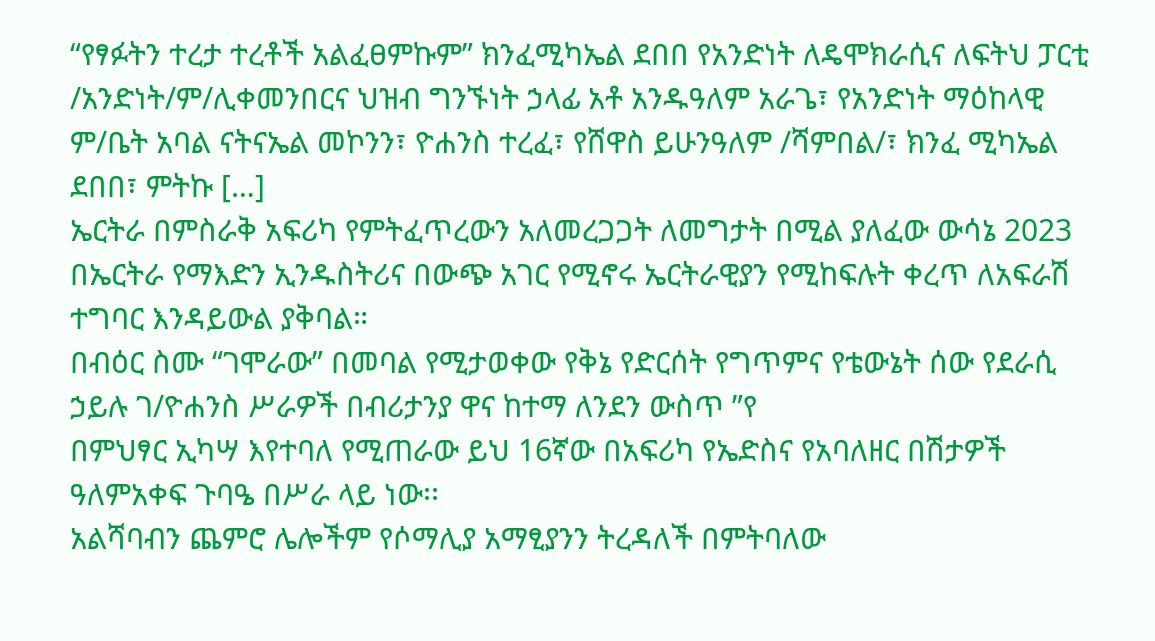“የፃፉትን ተረታ ተረቶች አልፈፀምኩም” ክንፈሚካኤል ደበበ የአንድነት ለዴሞክራሲና ለፍትህ ፓርቲ /አንድነት/ም/ሊቀመንበርና ህዝብ ግንኙነት ኃላፊ አቶ አንዱዓለም አራጌ፣ የአንድነት ማዕከላዊ ም/ቤት አባል ናትናኤል መኮንን፣ ዮሐንስ ተረፈ፣ የሸዋስ ይሁንዓለም /ሻምበል/፣ ክንፈ ሚካኤል ደበበ፣ ምትኩ […]
ኤርትራ በምስራቅ አፍሪካ የምትፈጥረውን አለመረጋጋት ለመግታት በሚል ያለፈው ውሳኔ 2023 በኤርትራ የማእድን ኢንዱስትሪና በውጭ አገር የሚኖሩ ኤርትራዊያን የሚከፍሉት ቀረጥ ለአፍራሽ ተግባር እንዳይውል ያቅባል።
በብዕር ስሙ “ገሞራው” በመባል የሚታወቀው የቅኔ የድርሰት የግጥምና የቴውኔት ሰው የደራሲ ኃይሉ ገ/ዮሐንስ ሥራዎች በብሪታንያ ዋና ከተማ ለንደን ውስጥ ”የ
በምህፃር ኢካሣ እየተባለ የሚጠራው ይህ 16ኛው በአፍሪካ የኤድስና የአባለዘር በሽታዎች ዓለምአቀፍ ጉባዔ በሥራ ላይ ነው፡፡
አልሻባብን ጨምሮ ሌሎችም የሶማሊያ አማፂያንን ትረዳለች በምትባለው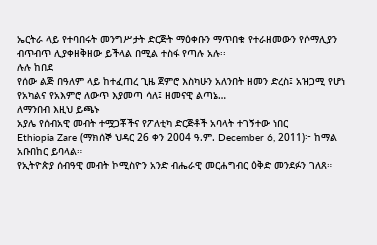ኤርትራ ላይ የተባበሩት መንግሥታት ድርጅት ማዕቀቡን ማጥበቁ የተራዘመውን የሶማሊያን ብጥብጥ ሊያቀዘቅዘው ይችላል በሚል ተስፋ የጣሉ አሉ፡፡
ሉሉ ከበደ
የሰው ልጅ በዓለም ላይ ከተፈጠረ ጊዜ ጀምሮ እስካሁን አለንበት ዘመን ድረስ፤ አዝጋሚ የሆነ የአካልና የአእምሮ ለውጥ እያመጣ ሳለ፤ ዘመናዊ ልጣኔ…
ለማንበብ እዚህ ይጫኑ
አያሌ የሰብአዊ መብት ተሟጋቾችና የፖለቲካ ድርጅቶች አባላት ተገኝተው ነበር
Ethiopia Zare (ማክሰኞ ህዳር 26 ቀን 2004 ዓ.ም. December 6, 2011)፦ ከማል አቡበከር ይባላል።
የኢትዮጵያ ሰብዓዊ መብት ኮሚስዮን አንድ ብሔራዊ መርሐግብር ዕቅድ መንደፉን ገለጸ።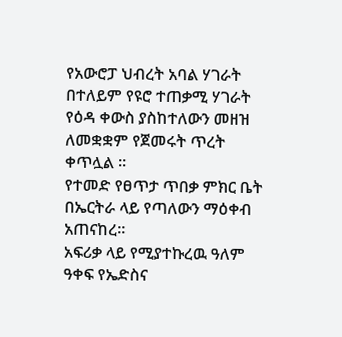የአውሮፓ ህብረት አባል ሃገራት በተለይም የዩሮ ተጠቃሚ ሃገራት የዕዳ ቀውስ ያስከተለውን መዘዝ ለመቋቋም የጀመሩት ጥረት ቀጥሏል ።
የተመድ የፀጥታ ጥበቃ ምክር ቤት በኤርትራ ላይ የጣለውን ማዕቀብ አጠናከረ።
አፍሪቃ ላይ የሚያተኩረዉ ዓለም ዓቀፍ የኤድስና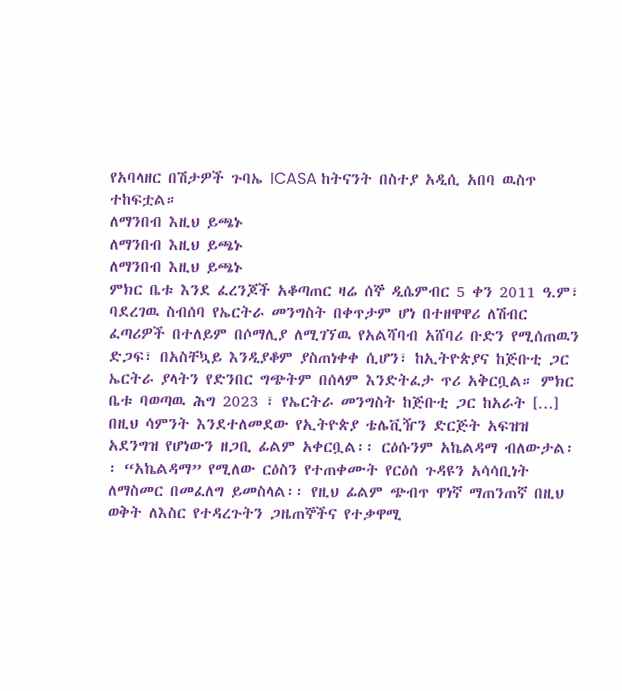የአባላዘር በሽታዎች ጉባኤ ICASA ከትናንት በስተያ አዲሲ አበባ ዉስጥ ተከፍቷል።
ለማንበብ እዚህ ይጫኑ
ለማንበብ እዚህ ይጫኑ
ለማንበብ እዚህ ይጫኑ
ምክር ቤቱ እንደ ፈረንጆች አቆጣጠር ዛሬ ሰኞ ዲሴምብር 5 ቀን 2011 ዓ.ም፣ ባደረገዉ ስብሰባ የኤርትራ መንግስት በቀጥታም ሆነ በተዘዋዋሪ ለሽብር ፈጣሪዎች በተለይም በሶማሊያ ለሚገኘዉ የአልሻባብ አሸባሪ ቡድን የሚሰጠዉን ድጋፍ፣ በአስቸኳይ እንዲያቆም ያስጠነቀቀ ሲሆን፣ ከኢትዮጵያና ከጅቡቲ ጋር ኤርትራ ያላትን የድንበር ግጭትም በሰላም እንድትፈታ ጥሪ አቅርቧል። ምክር ቤቱ ባወጣዉ ሕግ 2023 ፣ የኤርትራ መንግስት ከጅቡቲ ጋር ከአራት […]
በዚህ ሳምንት እንደተለመደው የኢትዮጵያ ቴሌቪዥን ድርጅት አፍዝዝ አደንግዝ የሆነውን ዘጋቢ ፊልም አቀርቧል፡፡ ርዕሱንም አኬልዳማ ብለውታል፡፡ “አኬልዳማ” የሚለው ርዕስን የተጠቀሙት የርዕሰ ጉዳዩን አሳሳቢነት ለማስመር በመፈለግ ይመስላል፡፡ የዚህ ፊልም ጭብጥ ዋነኛ ማጠንጠኛ በዚህ ወቅት ለእስር የተዳረጉትን ጋዜጠኞችና የተቃዋሚ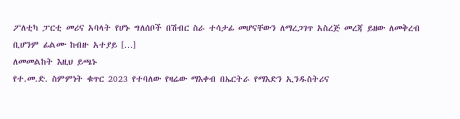ፖለቲካ ፓርቲ መሪና አባላት የሆኑ ግለሰቦች በሽብር ስራ ተሳታፊ መሆናቸውን ለማረጋገጥ አስረጅ መረጃ ይዘው ለመቅረብ ቢሆንም ፊልሙ ከብዙ አተያይ […]
ለመመልከት እዚህ ይጫኑ
የተ.መ.ድ. ስምምነት ቁጥር 2023 የተባለው የዛሬው ማእቀብ በኤርትራ የማእድን ኢንዱስትሪና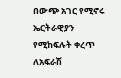በውጭ አገር የሚኖሩ ኤርትራዊያን የሚከፍሉት ቀረጥ ለአፍራሽ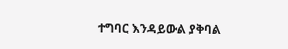ተግባር እንዳይውል ያቅባል